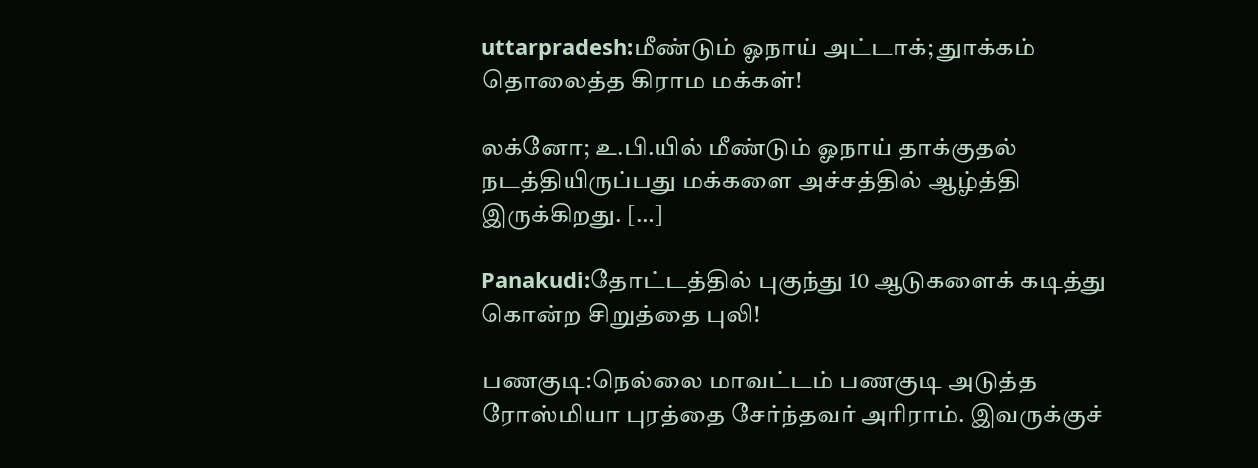uttarpradesh:மீண்டும் ஓநாய் அட்டாக்; துாக்கம் தொலைத்த கிராம மக்கள்!

லக்னோ; உ.பி.யில் மீண்டும் ஓநாய் தாக்குதல் நடத்தியிருப்பது மக்களை அச்சத்தில் ஆழ்த்தி இருக்கிறது. […]

Panakudi:தோட்டத்தில் புகுந்து 10 ஆடுகளைக் கடித்து கொன்ற சிறுத்தை புலி!

பணகுடி:நெல்லை மாவட்டம் பணகுடி அடுத்த ரோஸ்மியா புரத்தை சேர்ந்தவர் அரிராம். இவருக்குச்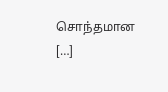சொந்தமான […]